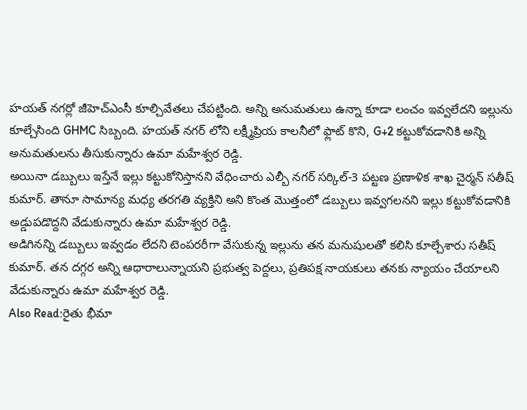హయత్ నగర్లో జీహెచ్ఎంసీ కూల్చివేతలు చేపట్టింది. అన్ని అనుమతులు ఉన్నా కూడా లంచం ఇవ్వలేదని ఇల్లును కూల్చేసింది GHMC సిబ్బంది. హయత్ నగర్ లోని లక్ష్మీప్రియ కాలనీలో ఫ్లాట్ కొని, G+2 కట్టుకోవడానికి అన్ని అనుమతులను తీసుకున్నారు ఉమా మహేశ్వర రెడ్డి.
అయినా డబ్బులు ఇస్తేనే ఇల్లు కట్టుకోనిస్తానని వేధించారు ఎల్బీ నగర్ సర్కిల్-3 పట్టణ ప్రణాళిక శాఖ చైర్మన్ సతీష్ కుమార్. తానూ సామాన్య మధ్య తరగతి వ్యక్తిని అని కొంత మొత్తంలో డబ్బులు ఇవ్వగలనని ఇల్లు కట్టుకోవడానికి అడ్డుపడొద్దని వేడుకున్నారు ఉమా మహేశ్వర రెడ్డి.
అడిగినన్ని డబ్బులు ఇవ్వడం లేదని టెంపరరీగా వేసుకున్న ఇల్లును తన మనుషులతో కలిసి కూల్చేశారు సతీష్ కుమార్. తన దగ్గర అన్ని ఆధారాలున్నాయని ప్రభుత్వ పెద్దలు, ప్రతిపక్ష నాయకులు తనకు న్యాయం చేయాలని వేడుకున్నారు ఉమా మహేశ్వర రెడ్డి.
Also Read:రైతు భీమా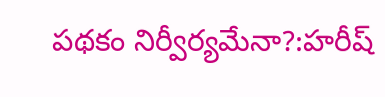పథకం నిర్వీర్యమేనా?:హరీష్